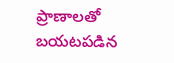ప్రాణాలతో బయటపడిన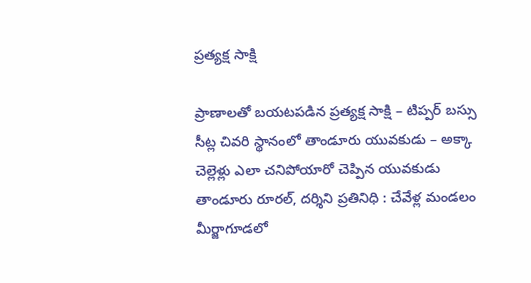ప్రత్యక్ష సాక్షి

ప్రాణాలతో బయటపడిన ప్రత్యక్ష సాక్షి – టిప్పర్‌ బస్సు సీట్ల చివరి స్థానంలో తాండూరు యువకుడు – అక్కా చెల్లెళ్లు ఎలా చనిపోయారో చెప్పిన యువకుడు తాండూరు రూరల్, దర్శిని ప్రతినిధి : చేవేళ్ల మండలం మీర్జాగూడలో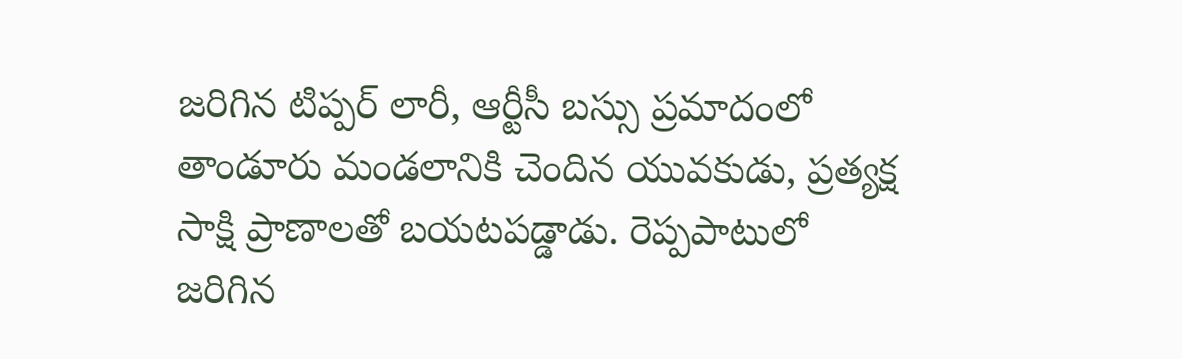జరిగిన టిప్పర్ లారీ, ఆర్టీసీ బస్సు ప్రమాదంలో తాండూరు మండలానికి చెందిన యువకుడు, ప్రత్యక్ష సాక్షి ప్రాణాలతో బయటపడ్డాడు. రెప్పపాటులో జరిగిన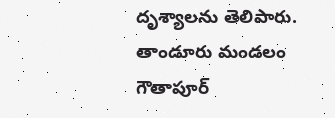దృశ్యాలను తెలిపారు. తాండూరు మండలం గౌతాపూర్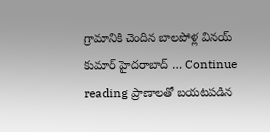గ్రామానికి చెందిన బాలపోళ్ల వినయ్ కుమార్ హైదరాబాద్ … Continue reading ప్రాణాలతో బయటపడిన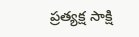ప్రత్యక్ష సాక్షి